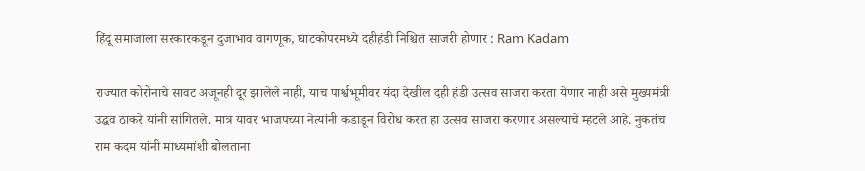हिंदू समाजाला सरकारकडून दुजाभाव वागणूक, घाटकोपरमध्ये दहीहंडी निश्चित साजरी होणार : Ram Kadam

राज्यात कोरोनाचे सावट अजूनही दूर झालेले नाही, याच पार्श्वभूमीवर यंदा देखील दही हंडी उत्सव साजरा करता येणार नाही असे मुख्यमंत्री उद्धव ठाकरे यांनी सांगितले. मात्र यावर भाजपच्या नेत्यांनी कडाडून विरोध करत हा उत्सव साजरा करणार असल्याचे म्हटले आहे. नुकतंच राम कदम यांनी माध्यमांशी बोलताना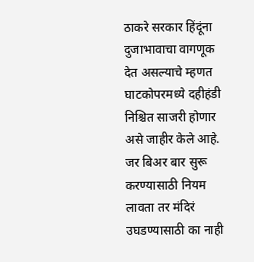ठाकरे सरकार हिंदूंना दुजाभावाचा वागणूक देत असल्याचे म्हणत घाटकोपरमध्ये दहीहंडी निश्चित साजरी होणार असे जाहीर केले आहे. जर बिअर बार सुरू करण्यासाठी नियम लावता तर मंदिरं उघडण्यासाठी का नाही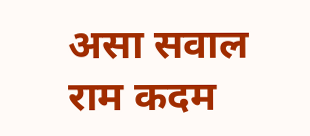असा सवाल राम कदम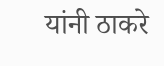यांनी ठाकरे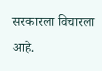सरकारला विचारला आहे.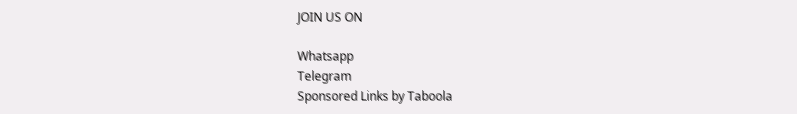JOIN US ON

Whatsapp
Telegram
Sponsored Links by Taboola